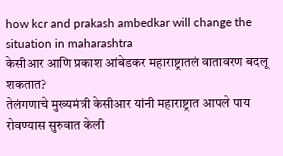how kcr and prakash ambedkar will change the situation in maharashtra
केसीआर आणि प्रकाश आंबेडकर महाराष्ट्रातलं वातावरण बदलू शकतात?
तेलंगणाचे मुख्यमंत्री केसीआर यांनी महाराष्ट्रात आपले पाय रोवण्यास सुरुवात केली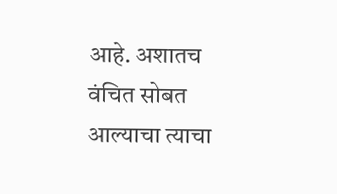आहे. अशातच वंचित सोबत आल्याचा त्याचा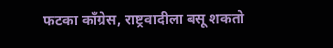फटका काँग्रेस, राष्ट्रवादीला बसू शकतो